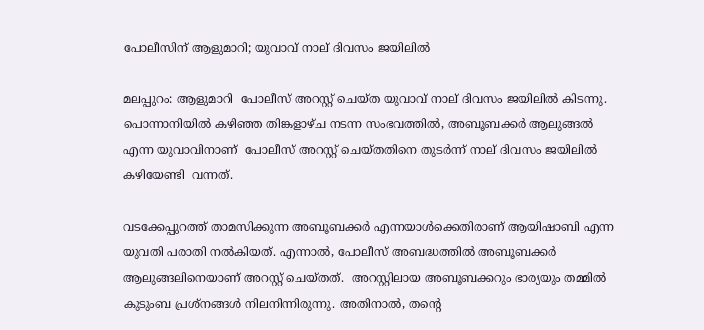പോലീസിന് ആളുമാറി; യുവാവ് നാല് ദിവസം ജയിലിൽ

മലപ്പുറം: ആളുമാറി  പോലീസ് അറസ്റ്റ് ചെയ്ത യുവാവ് നാല് ദിവസം ജയിലിൽ കിടന്നു. പൊന്നാനിയിൽ കഴിഞ്ഞ തിങ്കളാഴ്ച നടന്ന സംഭവത്തിൽ, അബൂബക്കർ ആലുങ്ങൽ എന്ന യുവാവിനാണ്  പോലീസ് അറസ്റ്റ് ചെയ്തതിനെ തുടർന്ന് നാല് ദിവസം ജയിലിൽ കഴിയേണ്ടി  വന്നത്.

വടക്കേപ്പുറത്ത് താമസിക്കുന്ന അബൂബക്കർ എന്നയാൾക്കെതിരാണ് ആയിഷാബി എന്ന യുവതി പരാതി നൽകിയത്. എന്നാൽ, പോലീസ് അബദ്ധത്തിൽ അബൂബക്കർ ആലുങ്ങലിനെയാണ് അറസ്റ്റ് ചെയ്തത്.  അറസ്റ്റിലായ അബൂബക്കറും ഭാര്യയും തമ്മിൽ കുടുംബ പ്രശ്നങ്ങൾ നിലനിന്നിരുന്നു. അതിനാൽ, തന്റെ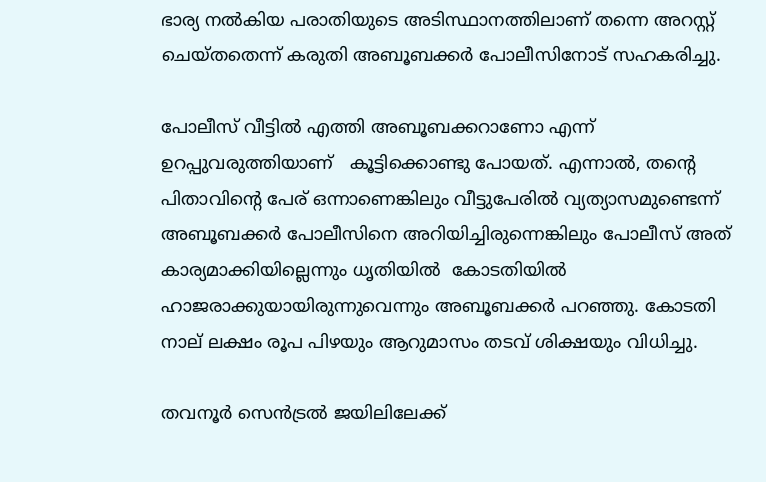ഭാര്യ നൽകിയ പരാതിയുടെ അടിസ്ഥാനത്തിലാണ് തന്നെ അറസ്റ്റ് ചെയ്തതെന്ന് കരുതി അബൂബക്കർ പോലീസിനോട് സഹകരിച്ചു.

പോലീസ് വീട്ടിൽ എത്തി അബൂബക്കറാണോ എന്ന് ഉറപ്പുവരുത്തിയാണ്   കൂട്ടിക്കൊണ്ടു പോയത്. എന്നാൽ, തന്റെ പിതാവിന്റെ പേര് ഒന്നാണെങ്കിലും വീട്ടുപേരിൽ വ്യത്യാസമുണ്ടെന്ന് അബൂബക്കർ പോലീസിനെ അറിയിച്ചിരുന്നെങ്കിലും പോലീസ് അത് കാര്യമാക്കിയില്ലെന്നും ധൃതിയിൽ  കോടതിയില്‍ ഹാജരാക്കുയായിരുന്നുവെന്നും അബൂബക്കര്‍ പറഞ്ഞു. കോടതി നാല് ലക്ഷം രൂപ പിഴയും ആറുമാസം തടവ് ശിക്ഷയും വിധിച്ചു.

തവനൂര്‍ സെന്‍ട്രല്‍ ജയിലിലേക്ക്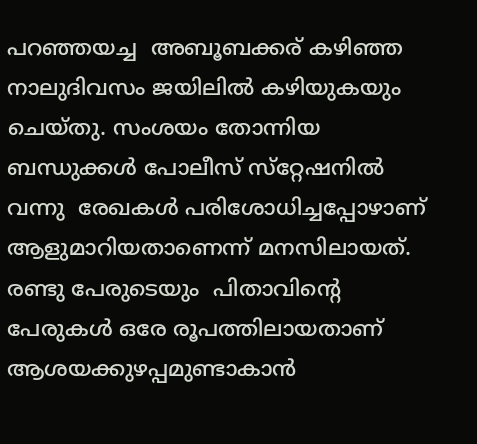പറഞ്ഞയച്ച  അബൂബക്കര് കഴിഞ്ഞ നാലുദിവസം ജയിലില്‍ കഴിയുകയും ചെയ്തു. സംശയം തോന്നിയ ബന്ധുക്കള്‍ പോലീസ് സ്‌റ്റേഷനിൽ വന്നു  രേഖകള്‍ പരിശോധിച്ചപ്പോഴാണ് ആളുമാറിയതാണെന്ന് മനസിലായത്.
രണ്ടു പേരുടെയും  പിതാവിന്‍റെ പേരുകള്‍ ഒരേ രൂപത്തിലായതാണ്  ആശയക്കുഴപ്പമുണ്ടാകാന്‍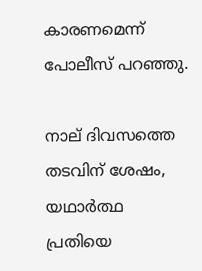കാരണമെന്ന് പോലീസ് പറഞ്ഞു.

നാല് ദിവസത്തെ തടവിന് ശേഷം, യഥാർത്ഥ പ്രതിയെ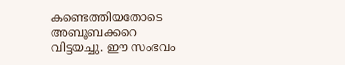കണ്ടെത്തിയതോടെ അബൂബക്കറെ വിട്ടയച്ചു. ഈ സംഭവം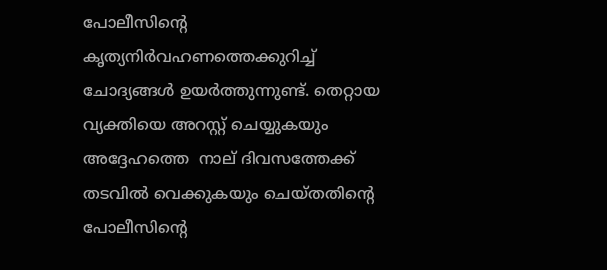പോലീസിന്റെ കൃത്യനിർവഹണത്തെക്കുറിച്ച് ചോദ്യങ്ങൾ ഉയർത്തുന്നുണ്ട്. തെറ്റായ വ്യക്തിയെ അറസ്റ്റ് ചെയ്യുകയും അദ്ദേഹത്തെ  നാല് ദിവസത്തേക്ക് തടവിൽ വെക്കുകയും ചെയ്തതിന്റെ  പോലീസിന്റെ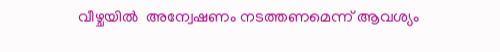വീഴ്ചയിൽ  അന്വേഷണം നടത്തണമെന്ന് ആവശ്യം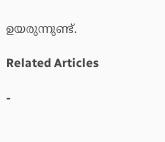ഉയരുന്നുണ്ട്.

Related Articles

-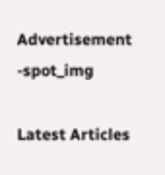Advertisement -spot_img

Latest Articles